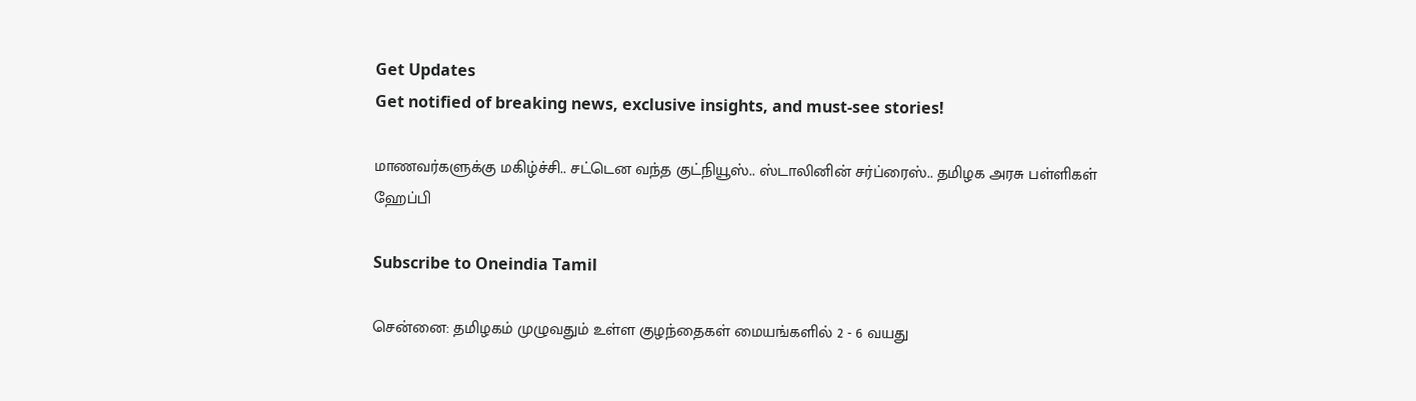Get Updates
Get notified of breaking news, exclusive insights, and must-see stories!

மாணவர்களுக்கு மகிழ்ச்சி.. சட்டென வந்த குட்நியூஸ்.. ஸ்டாலினின் சர்ப்ரைஸ்.. தமிழக அரசு பள்ளிகள் ஹேப்பி

Subscribe to Oneindia Tamil

சென்னை: தமிழகம் முழுவதும் உள்ள குழந்தைகள் மையங்களில் 2 - 6 வயது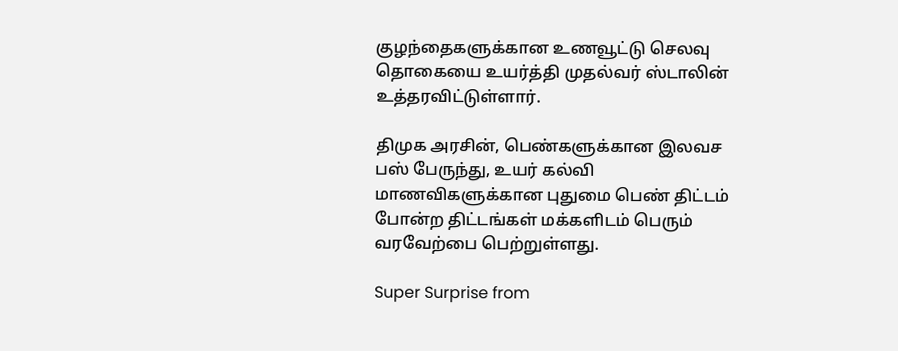குழந்தைகளுக்கான உணவூட்டு செலவு தொகையை உயர்த்தி முதல்வர் ஸ்டாலின் உத்தரவிட்டுள்ளார்.

திமுக அரசின், பெண்களுக்கான இலவச பஸ் பேருந்து, உயர் கல்வி மாணவிகளுக்கான புதுமை பெண் திட்டம் போன்ற திட்டங்கள் மக்களிடம் பெரும் வரவேற்பை பெற்றுள்ளது.

Super Surprise from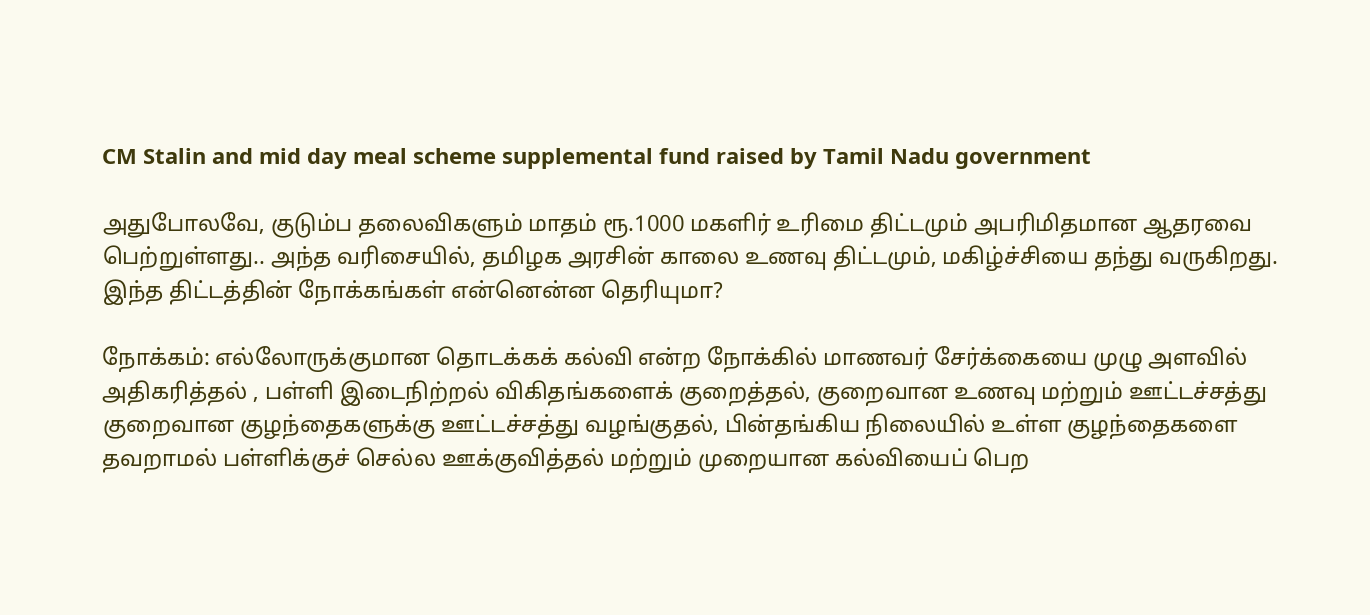CM Stalin and mid day meal scheme supplemental fund raised by Tamil Nadu government

அதுபோலவே, குடும்ப தலைவிகளும் மாதம் ரூ.1000 மகளிர் உரிமை திட்டமும் அபரிமிதமான ஆதரவை பெற்றுள்ளது.. அந்த வரிசையில், தமிழக அரசின் காலை உணவு திட்டமும், மகிழ்ச்சியை தந்து வருகிறது. இந்த திட்டத்தின் நோக்கங்கள் என்னென்ன தெரியுமா?

நோக்கம்: எல்லோருக்குமான தொடக்கக் கல்வி என்ற நோக்கில் மாணவர் சேர்க்கையை முழு அளவில் அதிகரித்தல் , பள்ளி இடைநிற்றல் விகிதங்களைக் குறைத்தல், குறைவான உணவு மற்றும் ஊட்டச்சத்து குறைவான குழந்தைகளுக்கு ஊட்டச்சத்து வழங்குதல், பின்தங்கிய நிலையில் உள்ள குழந்தைகளை தவறாமல் பள்ளிக்குச் செல்ல ஊக்குவித்தல் மற்றும் முறையான கல்வியைப் பெற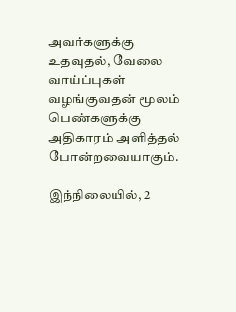அவர்களுக்கு உதவுதல், வேலை வாய்ப்புகள் வழங்குவதன் மூலம் பெண்களுக்கு அதிகாரம் அளித்தல் போன்றவையாகும்.

இந்நிலையில், 2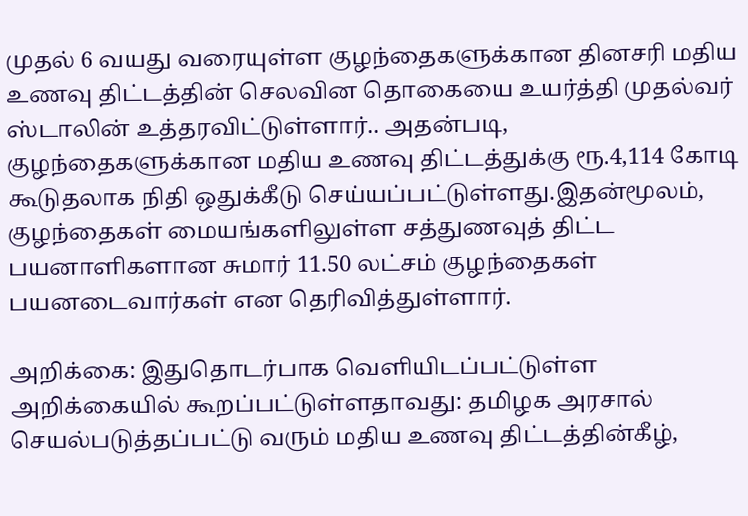முதல் 6 வயது வரையுள்ள குழந்தைகளுக்கான தினசரி மதிய உணவு திட்டத்தின் செலவின தொகையை உயர்த்தி முதல்வர் ஸ்டாலின் உத்தரவிட்டுள்ளார்.. அதன்படி, குழந்தைகளுக்கான மதிய உணவு திட்டத்துக்கு ரூ.4,114 கோடி கூடுதலாக நிதி ஒதுக்கீடு செய்யப்பட்டுள்ளது.இதன்மூலம், குழந்தைகள் மையங்களிலுள்ள சத்துணவுத் திட்ட பயனாளிகளான சுமார் 11.50 லட்சம் குழந்தைகள் பயனடைவார்கள் என தெரிவித்துள்ளார்.

அறிக்கை: இதுதொடர்பாக வெளியிடப்பட்டுள்ள அறிக்கையில் கூறப்பட்டுள்ளதாவது: தமிழக அரசால் செயல்படுத்தப்பட்டு வரும் மதிய உணவு திட்டத்தின்கீழ்,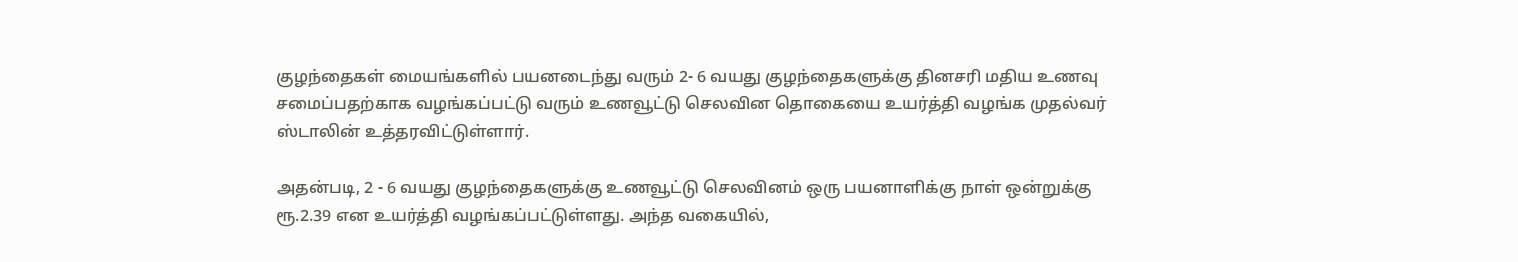குழந்தைகள் மையங்களில் பயனடைந்து வரும் 2- 6 வயது குழந்தைகளுக்கு தினசரி மதிய உணவு சமைப்பதற்காக வழங்கப்பட்டு வரும் உணவூட்டு செலவின தொகையை உயர்த்தி வழங்க முதல்வர் ஸ்டாலின் உத்தரவிட்டுள்ளார்.

அதன்படி, 2 - 6 வயது குழந்தைகளுக்கு உணவூட்டு செலவினம் ஒரு பயனாளிக்கு நாள் ஒன்றுக்கு ரூ.2.39 என உயர்த்தி வழங்கப்பட்டுள்ளது. அந்த வகையில்,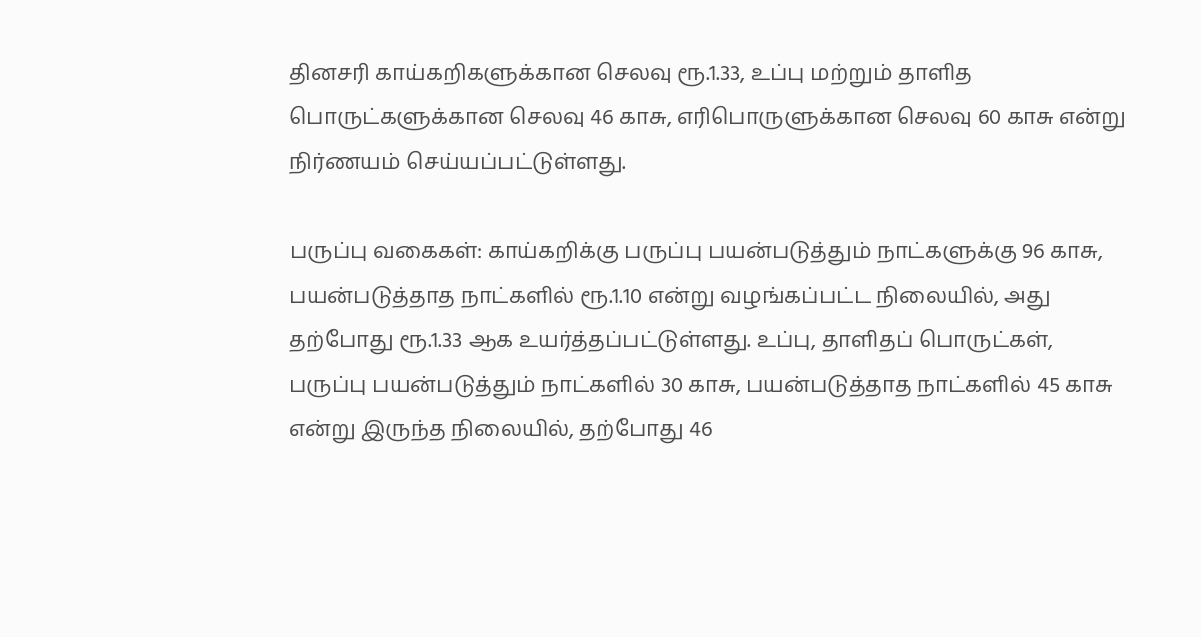தினசரி காய்கறிகளுக்கான செலவு ரூ.1.33, உப்பு மற்றும் தாளித பொருட்களுக்கான செலவு 46 காசு, எரிபொருளுக்கான செலவு 60 காசு என்று நிர்ணயம் செய்யப்பட்டுள்ளது.

பருப்பு வகைகள்: காய்கறிக்கு பருப்பு பயன்படுத்தும் நாட்களுக்கு 96 காசு, பயன்படுத்தாத நாட்களில் ரூ.1.10 என்று வழங்கப்பட்ட நிலையில், அது தற்போது ரூ.1.33 ஆக உயர்த்தப்பட்டுள்ளது. உப்பு, தாளிதப் பொருட்கள், பருப்பு பயன்படுத்தும் நாட்களில் 30 காசு, பயன்படுத்தாத நாட்களில் 45 காசு என்று இருந்த நிலையில், தற்போது 46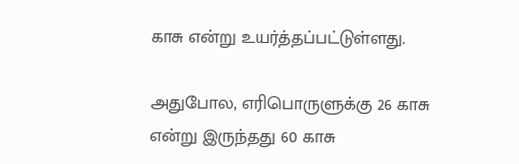காசு என்று உயர்த்தப்பட்டுள்ளது.

அதுபோல, எரிபொருளுக்கு 26 காசு என்று இருந்தது 60 காசு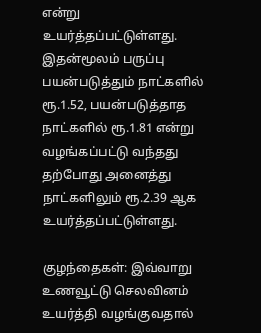என்று உயர்த்தப்பட்டுள்ளது. இதன்மூலம் பருப்பு பயன்படுத்தும் நாட்களில் ரூ.1.52, பயன்படுத்தாத நாட்களில் ரூ.1.81 என்று வழங்கப்பட்டு வந்தது தற்போது அனைத்து நாட்களிலும் ரூ.2.39 ஆக உயர்த்தப்பட்டுள்ளது.

குழந்தைகள்: இவ்வாறு உணவூட்டு செலவினம் உயர்த்தி வழங்குவதால்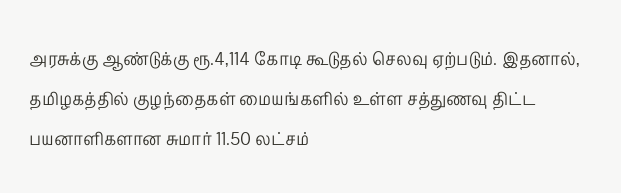அரசுக்கு ஆண்டுக்கு ரூ.4,114 கோடி கூடுதல் செலவு ஏற்படும். இதனால், தமிழகத்தில் குழந்தைகள் மையங்களில் உள்ள சத்துணவு திட்ட பயனாளிகளான சுமார் 11.50 லட்சம்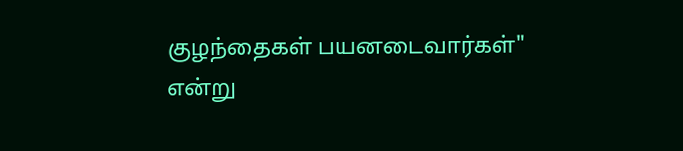குழந்தைகள் பயனடைவார்கள்" என்று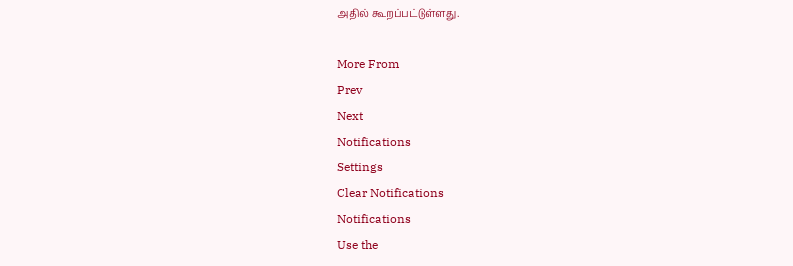அதில் கூறப்பட்டுள்ளது.

More From
Prev
Next
Notifications
Settings
Clear Notifications
Notifications
Use the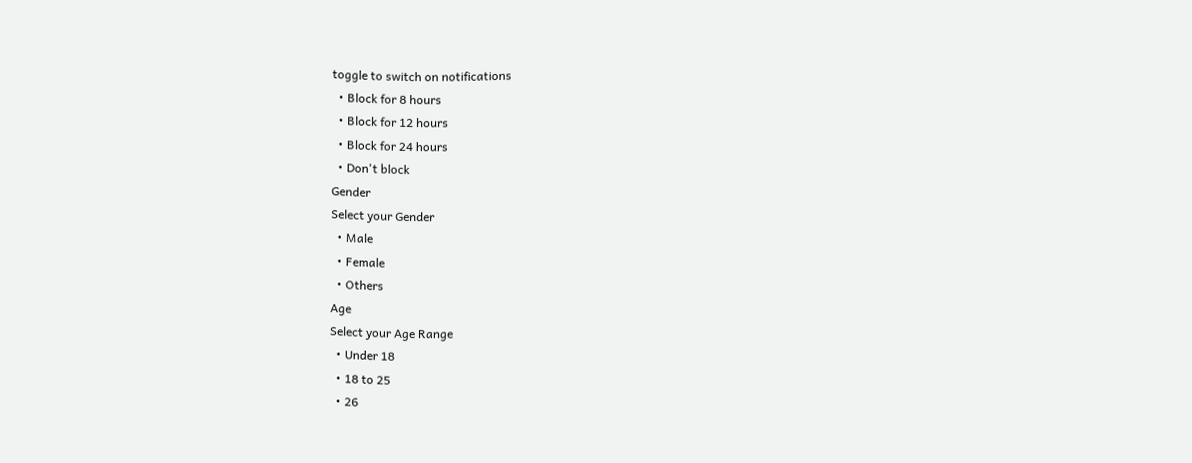toggle to switch on notifications
  • Block for 8 hours
  • Block for 12 hours
  • Block for 24 hours
  • Don't block
Gender
Select your Gender
  • Male
  • Female
  • Others
Age
Select your Age Range
  • Under 18
  • 18 to 25
  • 26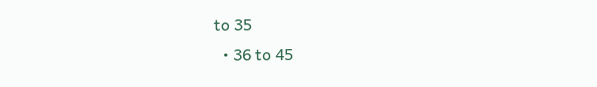to 35
  • 36 to 45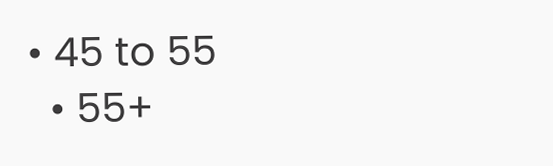• 45 to 55
  • 55+